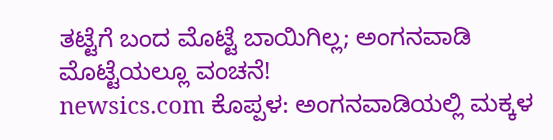ತಟ್ಟೆಗೆ ಬಂದ ಮೊಟ್ಟೆ ಬಾಯಿಗಿಲ್ಲ; ಅಂಗನವಾಡಿ ಮೊಟ್ಟೆಯಲ್ಲೂ ವಂಚನೆ!
newsics.com ಕೊಪ್ಪಳ: ಅಂಗನವಾಡಿಯಲ್ಲಿ ಮಕ್ಕಳ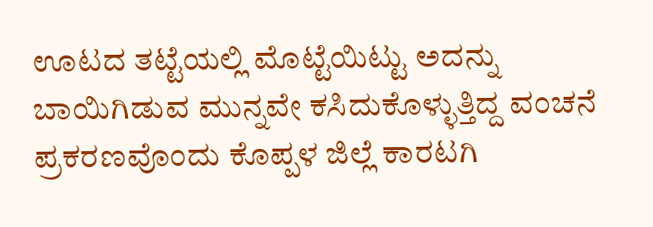ಊಟದ ತಟ್ಟೆಯಲ್ಲಿ ಮೊಟ್ಟೆಯಿಟ್ಟು ಅದನ್ನು ಬಾಯಿಗಿಡುವ ಮುನ್ನವೇ ಕಸಿದುಕೊಳ್ಳುತ್ತಿದ್ದ ವಂಚನೆ ಪ್ರಕರಣವೊಂದು ಕೊಪ್ಪಳ ಜಿಲ್ಲೆ ಕಾರಟಗಿ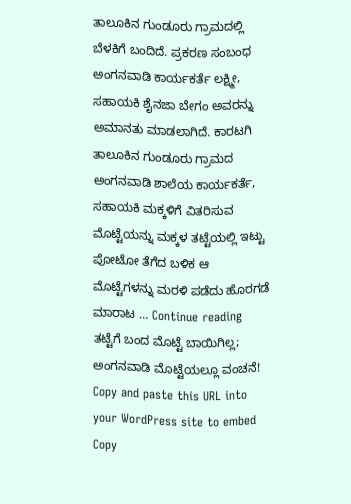ತಾಲೂಕಿನ ಗುಂಡೂರು ಗ್ರಾಮದಲ್ಲಿ ಬೆಳಕಿಗೆ ಬಂದಿದೆ. ಪ್ರಕರಣ ಸಂಬಂಧ ಅಂಗನವಾಡಿ ಕಾರ್ಯಕರ್ತೆ ಲಕ್ಷ್ಮೀ, ಸಹಾಯಕಿ ಶೈನಜಾ ಬೇಗಂ ಅವರನ್ನು ಅಮಾನತು ಮಾಡಲಾಗಿದೆ. ಕಾರಟಗಿ ತಾಲೂಕಿನ ಗುಂಡೂರು ಗ್ರಾಮದ ಅಂಗನವಾಡಿ ಶಾಲೆಯ ಕಾರ್ಯಕರ್ತೆ, ಸಹಾಯಕಿ ಮಕ್ಕಳಿಗೆ ವಿತರಿಸುವ ಮೊಟ್ಟೆಯನ್ನು ಮಕ್ಕಳ ತಟ್ಟೆಯಲ್ಲಿ ಇಟ್ಟು ಪೋಟೋ ತೆಗೆದ ಬಳಿಕ ಆ ಮೊಟ್ಟೆಗಳನ್ನು ಮರಳಿ ಪಡೆದು ಹೊರಗಡೆ ಮಾರಾಟ … Continue reading ತಟ್ಟೆಗೆ ಬಂದ ಮೊಟ್ಟೆ ಬಾಯಿಗಿಲ್ಲ; ಅಂಗನವಾಡಿ ಮೊಟ್ಟೆಯಲ್ಲೂ ವಂಚನೆ!
Copy and paste this URL into your WordPress site to embed
Copy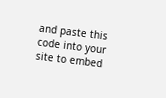and paste this code into your site to embed